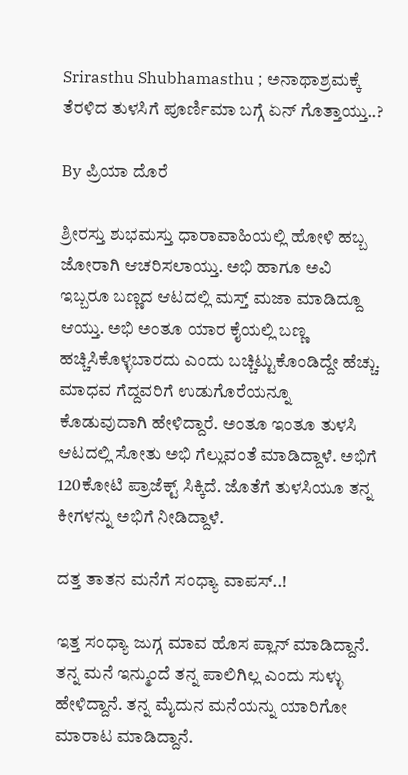Srirasthu Shubhamasthu ; ಅನಾಥಾಶ್ರಮಕ್ಕೆ ತೆರಳಿದ ತುಳಸಿಗೆ ಪೂರ್ಣಿಮಾ ಬಗ್ಗೆ ಏನ್ ಗೊತ್ತಾಯ್ತು..?

By ಪ್ರಿಯಾ ದೊರೆ

ಶ್ರೀರಸ್ತು ಶುಭಮಸ್ತು ಧಾರಾವಾಹಿಯಲ್ಲಿ ಹೋಳಿ ಹಬ್ಬ ಜೋರಾಗಿ ಆಚರಿಸಲಾಯ್ತು. ಅಭಿ ಹಾಗೂ ಅವಿ ಇಬ್ಬರೂ ಬಣ್ಣದ ಆಟದಲ್ಲಿ ಮಸ್ತ್ ಮಜಾ ಮಾಡಿದ್ದೂ ಆಯ್ತು. ಅಭಿ ಅಂತೂ ಯಾರ ಕೈಯಲ್ಲಿ ಬಣ್ಣ ಹಚ್ಚಿಸಿಕೊಳ್ಳಬಾರದು ಎಂದು ಬಚ್ಚಿಟ್ಟುಕೊಂಡಿದ್ದೇ ಹೆಚ್ಚು. ಮಾಧವ ಗೆದ್ದವರಿಗೆ ಉಡುಗೊರೆಯನ್ನೂ ಕೊಡುವುದಾಗಿ ಹೇಳಿದ್ದಾರೆ. ಅಂತೂ ಇಂತೂ ತುಳಸಿ ಆಟದಲ್ಲಿ ಸೋತು ಅಭಿ ಗೆಲ್ಲುವಂತೆ ಮಾಡಿದ್ದಾಳೆ. ಅಭಿಗೆ 120ಕೋಟಿ ಪ್ರಾಜೆಕ್ಟ್ ಸಿಕ್ಕಿದೆ. ಜೊತೆಗೆ ತುಳಸಿಯೂ ತನ್ನ ಕೀಗಳನ್ನು ಅಭಿಗೆ ನೀಡಿದ್ದಾಳೆ.

ದತ್ತ ತಾತನ ಮನೆಗೆ ಸಂಧ್ಯಾ ವಾಪಸ್..!

ಇತ್ತ ಸಂಧ್ಯಾ ಜುಗ್ಗ ಮಾವ ಹೊಸ ಪ್ಲಾನ್ ಮಾಡಿದ್ದಾನೆ. ತನ್ನ ಮನೆ ಇನ್ಮುಂದೆ ತನ್ನ ಪಾಲಿಗಿಲ್ಲ ಎಂದು ಸುಳ್ಳು ಹೇಳಿದ್ದಾನೆ. ತನ್ನ ಮೈದುನ ಮನೆಯನ್ನು ಯಾರಿಗೋ ಮಾರಾಟ ಮಾಡಿದ್ದಾನೆ.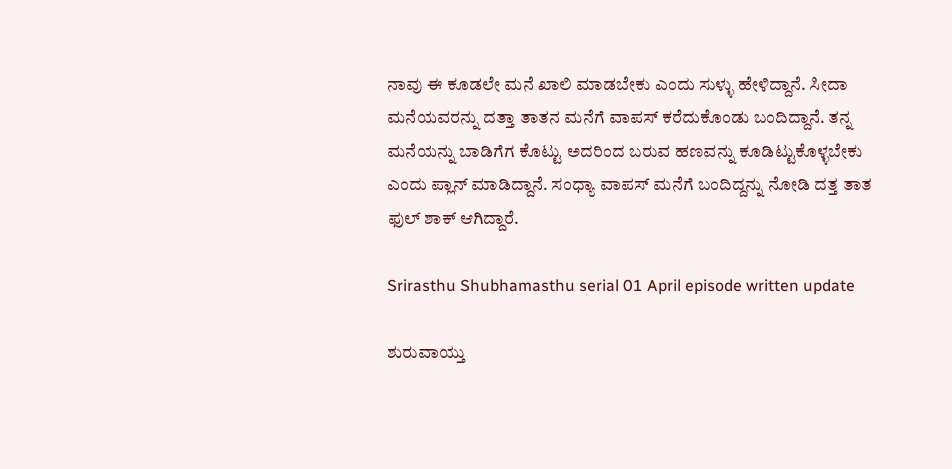ನಾವು ಈ ಕೂಡಲೇ ಮನೆ ಖಾಲಿ ಮಾಡಬೇಕು ಎಂದು ಸುಳ್ಳು ಹೇಳಿದ್ದಾನೆ. ಸೀದಾ ಮನೆಯವರನ್ನು ದತ್ತಾ ತಾತನ ಮನೆಗೆ ವಾಪಸ್ ಕರೆದುಕೊಂಡು ಬಂದಿದ್ದಾನೆ. ತನ್ನ ಮನೆಯನ್ನು ಬಾಡಿಗೆಗ ಕೊಟ್ಟು ಅದರಿಂದ ಬರುವ ಹಣವನ್ನು ಕೂಡಿಟ್ಟುಕೊಳ್ಳಬೇಕು ಎಂದು ಪ್ಲಾನ್ ಮಾಡಿದ್ದಾನೆ. ಸಂಧ್ಯಾ ವಾಪಸ್ ಮನೆಗೆ ಬಂದಿದ್ದನ್ನು ನೋಡಿ ದತ್ತ ತಾತ ಫುಲ್ ಶಾಕ್ ಆಗಿದ್ದಾರೆ.

Srirasthu Shubhamasthu serial 01 April episode written update

ಶುರುವಾಯ್ತು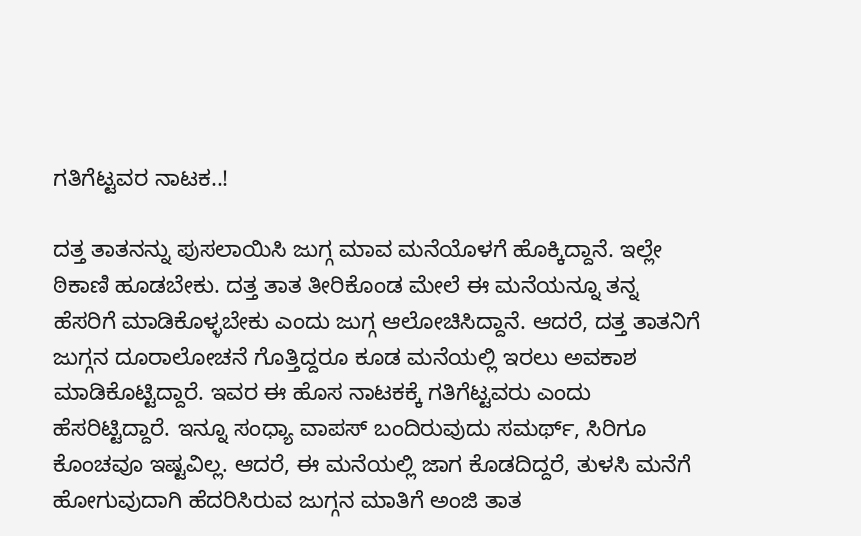ಗತಿಗೆಟ್ಟವರ ನಾಟಕ..!

ದತ್ತ ತಾತನನ್ನು ಪುಸಲಾಯಿಸಿ ಜುಗ್ಗ ಮಾವ ಮನೆಯೊಳಗೆ ಹೊಕ್ಕಿದ್ದಾನೆ. ಇಲ್ಲೇ ಠಿಕಾಣಿ ಹೂಡಬೇಕು. ದತ್ತ ತಾತ ತೀರಿಕೊಂಡ ಮೇಲೆ ಈ ಮನೆಯನ್ನೂ ತನ್ನ ಹೆಸರಿಗೆ ಮಾಡಿಕೊಳ್ಳಬೇಕು ಎಂದು ಜುಗ್ಗ ಆಲೋಚಿಸಿದ್ದಾನೆ. ಆದರೆ, ದತ್ತ ತಾತನಿಗೆ ಜುಗ್ಗನ ದೂರಾಲೋಚನೆ ಗೊತ್ತಿದ್ದರೂ ಕೂಡ ಮನೆಯಲ್ಲಿ ಇರಲು ಅವಕಾಶ ಮಾಡಿಕೊಟ್ಟಿದ್ದಾರೆ. ಇವರ ಈ ಹೊಸ ನಾಟಕಕ್ಕೆ ಗತಿಗೆಟ್ಟವರು ಎಂದು ಹೆಸರಿಟ್ಟಿದ್ದಾರೆ. ಇನ್ನೂ ಸಂಧ್ಯಾ ವಾಪಸ್ ಬಂದಿರುವುದು ಸಮರ್ಥ್, ಸಿರಿಗೂ ಕೊಂಚವೂ ಇಷ್ಟವಿಲ್ಲ. ಆದರೆ, ಈ ಮನೆಯಲ್ಲಿ ಜಾಗ ಕೊಡದಿದ್ದರೆ, ತುಳಸಿ ಮನೆಗೆ ಹೋಗುವುದಾಗಿ ಹೆದರಿಸಿರುವ ಜುಗ್ಗನ ಮಾತಿಗೆ ಅಂಜಿ ತಾತ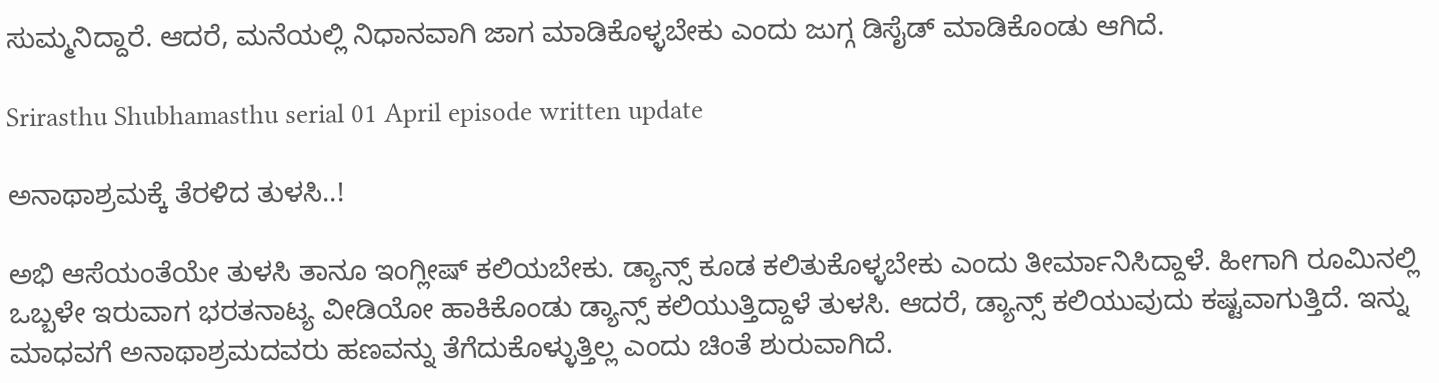ಸುಮ್ಮನಿದ್ದಾರೆ. ಆದರೆ, ಮನೆಯಲ್ಲಿ ನಿಧಾನವಾಗಿ ಜಾಗ ಮಾಡಿಕೊಳ್ಳಬೇಕು ಎಂದು ಜುಗ್ಗ ಡಿಸೈಡ್ ಮಾಡಿಕೊಂಡು ಆಗಿದೆ.

Srirasthu Shubhamasthu serial 01 April episode written update

ಅನಾಥಾಶ್ರಮಕ್ಕೆ ತೆರಳಿದ ತುಳಸಿ..!

ಅಭಿ ಆಸೆಯಂತೆಯೇ ತುಳಸಿ ತಾನೂ ಇಂಗ್ಲೀಷ್ ಕಲಿಯಬೇಕು. ಡ್ಯಾನ್ಸ್ ಕೂಡ ಕಲಿತುಕೊಳ್ಳಬೇಕು ಎಂದು ತೀರ್ಮಾನಿಸಿದ್ದಾಳೆ. ಹೀಗಾಗಿ ರೂಮಿನಲ್ಲಿ ಒಬ್ಬಳೇ ಇರುವಾಗ ಭರತನಾಟ್ಯ ವೀಡಿಯೋ ಹಾಕಿಕೊಂಡು ಡ್ಯಾನ್ಸ್ ಕಲಿಯುತ್ತಿದ್ದಾಳೆ ತುಳಸಿ. ಆದರೆ, ಡ್ಯಾನ್ಸ್ ಕಲಿಯುವುದು ಕಷ್ಟವಾಗುತ್ತಿದೆ. ಇನ್ನು ಮಾಧವಗೆ ಅನಾಥಾಶ್ರಮದವರು ಹಣವನ್ನು ತೆಗೆದುಕೊಳ್ಳುತ್ತಿಲ್ಲ ಎಂದು ಚಿಂತೆ ಶುರುವಾಗಿದೆ.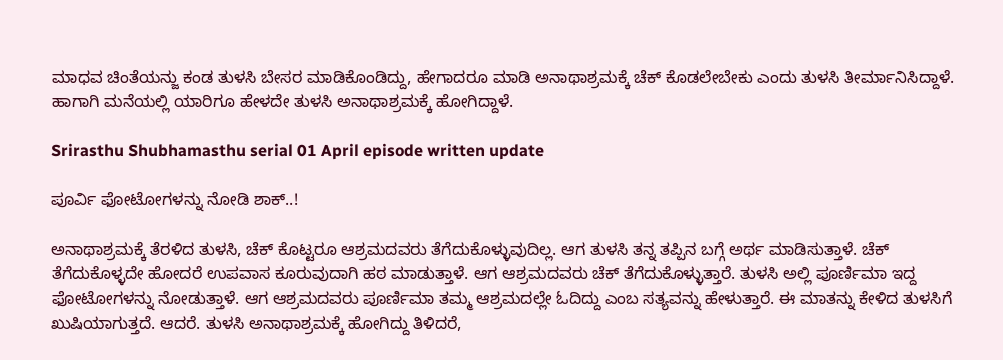ಮಾಧವ ಚಿಂತೆಯನ್ಜು ಕಂಡ ತುಳಸಿ ಬೇಸರ ಮಾಡಿಕೊಂಡಿದ್ದು, ಹೇಗಾದರೂ ಮಾಡಿ ಅನಾಥಾಶ್ರಮಕ್ಕೆ ಚೆಕ್ ಕೊಡಲೇಬೇಕು ಎಂದು ತುಳಸಿ ತೀರ್ಮಾನಿಸಿದ್ದಾಳೆ. ಹಾಗಾಗಿ ಮನೆಯಲ್ಲಿ ಯಾರಿಗೂ ಹೇಳದೇ ತುಳಸಿ ಅನಾಥಾಶ್ರಮಕ್ಕೆ ಹೋಗಿದ್ದಾಳೆ.

Srirasthu Shubhamasthu serial 01 April episode written update

ಪೂರ್ವಿ ಫೋಟೋಗಳನ್ನು ನೋಡಿ ಶಾಕ್..!

ಅನಾಥಾಶ್ರಮಕ್ಕೆ ತೆರಳಿದ ತುಳಸಿ, ಚೆಕ್ ಕೊಟ್ಟರೂ ಆಶ್ರಮದವರು ತೆಗೆದುಕೊಳ್ಳುವುದಿಲ್ಲ. ಆಗ ತುಳಸಿ ತನ್ನ ತಪ್ಪಿನ ಬಗ್ಗೆ ಅರ್ಥ ಮಾಡಿಸುತ್ತಾಳೆ. ಚೆಕ್ ತೆಗೆದುಕೊಳ್ಳದೇ ಹೋದರೆ ಉಪವಾಸ ಕೂರುವುದಾಗಿ ಹಠ ಮಾಡುತ್ತಾಳೆ. ಆಗ ಆಶ್ರಮದವರು ಚೆಕ್ ತೆಗೆದುಕೊಳ್ಳುತ್ತಾರೆ. ತುಳಸಿ ಅಲ್ಲಿ ಪೂರ್ಣಿಮಾ ಇದ್ದ ಫೋಟೋಗಳನ್ನು ನೋಡುತ್ತಾಳೆ. ಆಗ ಆಶ್ರಮದವರು ಪೂರ್ಣಿಮಾ ತಮ್ಮ ಆಶ್ರಮದಲ್ಲೇ ಓದಿದ್ದು ಎಂಬ ಸತ್ಯವನ್ನು ಹೇಳುತ್ತಾರೆ. ಈ ಮಾತನ್ನು ಕೇಳಿದ ತುಳಸಿಗೆ ಖುಷಿಯಾಗುತ್ತದೆ. ಆದರೆ. ತುಳಸಿ ಅನಾಥಾಶ್ರಮಕ್ಕೆ ಹೋಗಿದ್ದು ತಿಳಿದರೆ,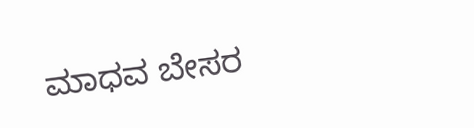ಮಾಧವ ಬೇಸರ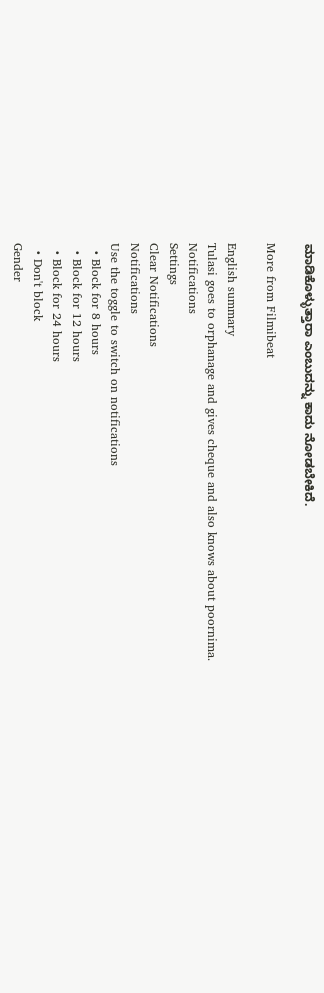ಮಾಡಿಕೊಳ್ಳುತ್ತಾರಾ ಎಂಬುದನ್ನು ಕಾದು ನೋಡಬೇಕಿದೆ.

More from Filmibeat

English summary
Tulasi goes to orphanage and gives cheque and also knows about poornima.
Notifications
Settings
Clear Notifications
Notifications
Use the toggle to switch on notifications
  • Block for 8 hours
  • Block for 12 hours
  • Block for 24 hours
  • Don't block
Gender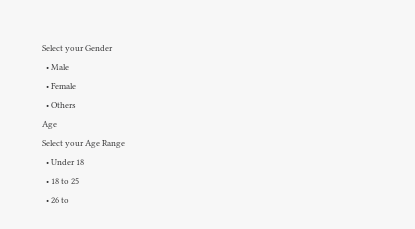Select your Gender
  • Male
  • Female
  • Others
Age
Select your Age Range
  • Under 18
  • 18 to 25
  • 26 to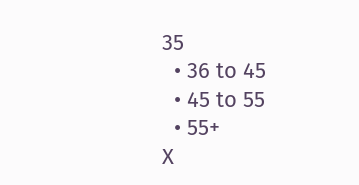35
  • 36 to 45
  • 45 to 55
  • 55+
X